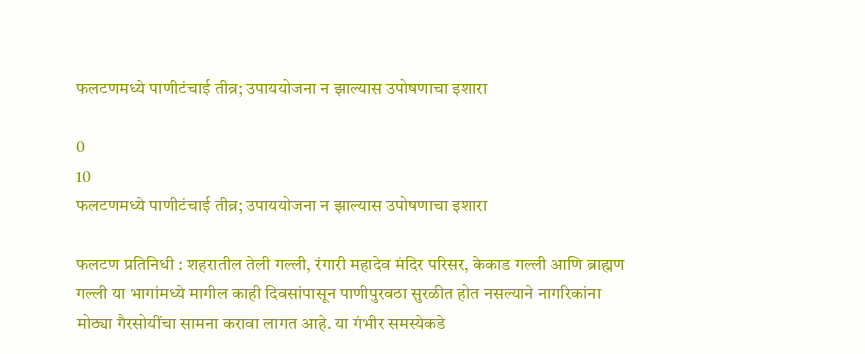फलटणमध्ये पाणीटंचाई तीव्र; उपाययोजना न झाल्यास उपोषणाचा इशारा

0
10
फलटणमध्ये पाणीटंचाई तीव्र; उपाययोजना न झाल्यास उपोषणाचा इशारा

फलटण प्रतिनिधी : शहरातील तेली गल्ली, रंगारी महादेव मंदिर परिसर, केकाड गल्ली आणि ब्राह्मण गल्ली या भागांमध्ये मागील काही दिवसांपासून पाणीपुरवठा सुरळीत होत नसल्याने नागरिकांना मोठ्या गैरसोयींचा सामना करावा लागत आहे. या गंभीर समस्येकडे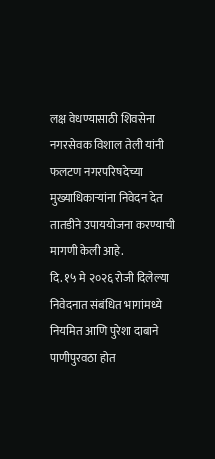लक्ष वेधण्यासाठी शिवसेना नगरसेवक विशाल तेली यांनी फलटण नगरपरिषदेच्या मुख्याधिकाऱ्यांना निवेदन देत तातडीने उपाययोजना करण्याची मागणी केली आहे.
दि. १५ मे २०२६ रोजी दिलेल्या निवेदनात संबंधित भागांमध्ये नियमित आणि पुरेशा दाबाने पाणीपुरवठा होत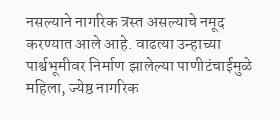नसल्याने नागरिक त्रस्त असल्याचे नमूद करण्यात आले आहे. वाढत्या उन्हाच्या पार्श्वभूमीवर निर्माण झालेल्या पाणीटंचाईमुळे महिला, ज्येष्ठ नागरिक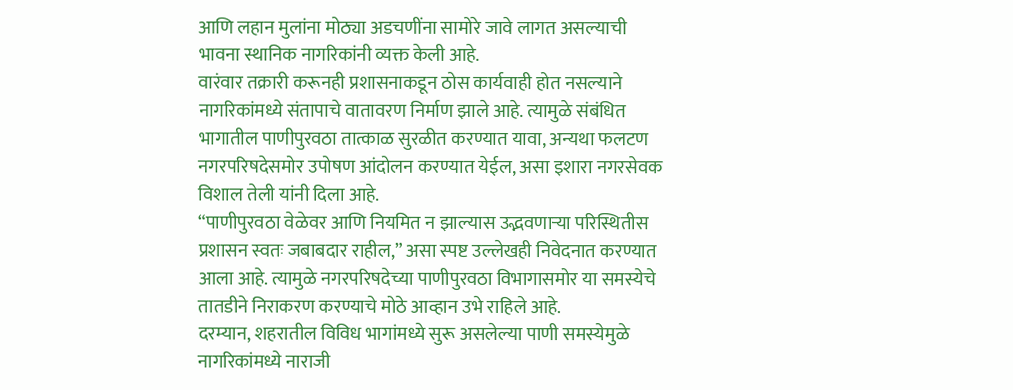आणि लहान मुलांना मोठ्या अडचणींना सामोरे जावे लागत असल्याची भावना स्थानिक नागरिकांनी व्यक्त केली आहे.
वारंवार तक्रारी करूनही प्रशासनाकडून ठोस कार्यवाही होत नसल्याने नागरिकांमध्ये संतापाचे वातावरण निर्माण झाले आहे. त्यामुळे संबंधित भागातील पाणीपुरवठा तात्काळ सुरळीत करण्यात यावा, अन्यथा फलटण नगरपरिषदेसमोर उपोषण आंदोलन करण्यात येईल, असा इशारा नगरसेवक विशाल तेली यांनी दिला आहे.
“पाणीपुरवठा वेळेवर आणि नियमित न झाल्यास उद्भवणाऱ्या परिस्थितीस प्रशासन स्वतः जबाबदार राहील,” असा स्पष्ट उल्लेखही निवेदनात करण्यात आला आहे. त्यामुळे नगरपरिषदेच्या पाणीपुरवठा विभागासमोर या समस्येचे तातडीने निराकरण करण्याचे मोठे आव्हान उभे राहिले आहे.
दरम्यान, शहरातील विविध भागांमध्ये सुरू असलेल्या पाणी समस्येमुळे नागरिकांमध्ये नाराजी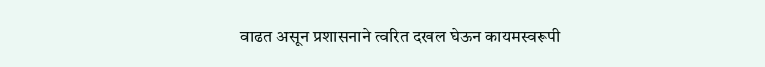वाढत असून प्रशासनाने त्वरित दखल घेऊन कायमस्वरूपी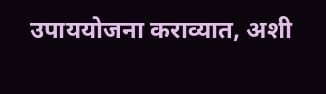उपाययोजना कराव्यात, अशी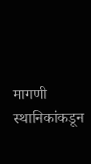मागणी स्थानिकांकडून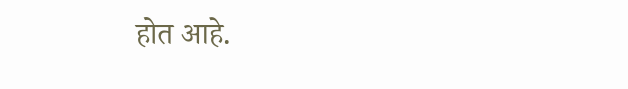होत आहे.